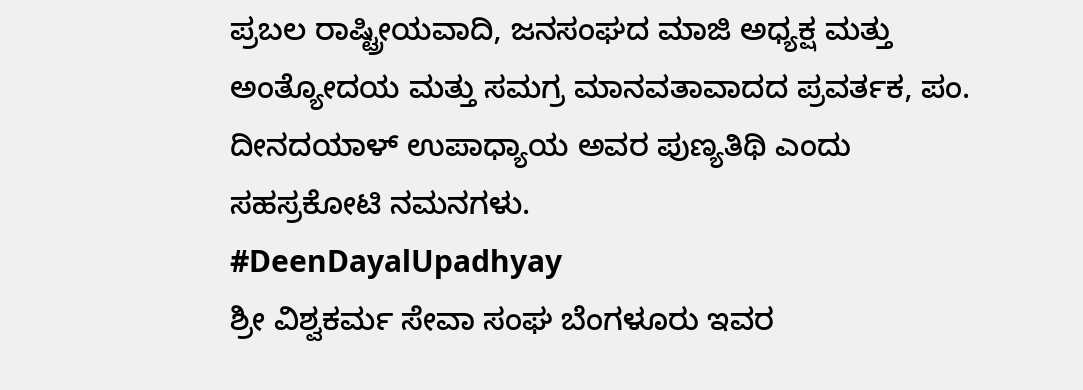ಪ್ರಬಲ ರಾಷ್ಟ್ರೀಯವಾದಿ, ಜನಸಂಘದ ಮಾಜಿ ಅಧ್ಯಕ್ಷ ಮತ್ತು ಅಂತ್ಯೋದಯ ಮತ್ತು ಸಮಗ್ರ ಮಾನವತಾವಾದದ ಪ್ರವರ್ತಕ, ಪಂ. ದೀನದಯಾಳ್ ಉಪಾಧ್ಯಾಯ ಅವರ ಪುಣ್ಯತಿಥಿ ಎಂದು ಸಹಸ್ರಕೋಟಿ ನಮನಗಳು.
#DeenDayalUpadhyay
ಶ್ರೀ ವಿಶ್ವಕರ್ಮ ಸೇವಾ ಸಂಘ ಬೆಂಗಳೂರು ಇವರ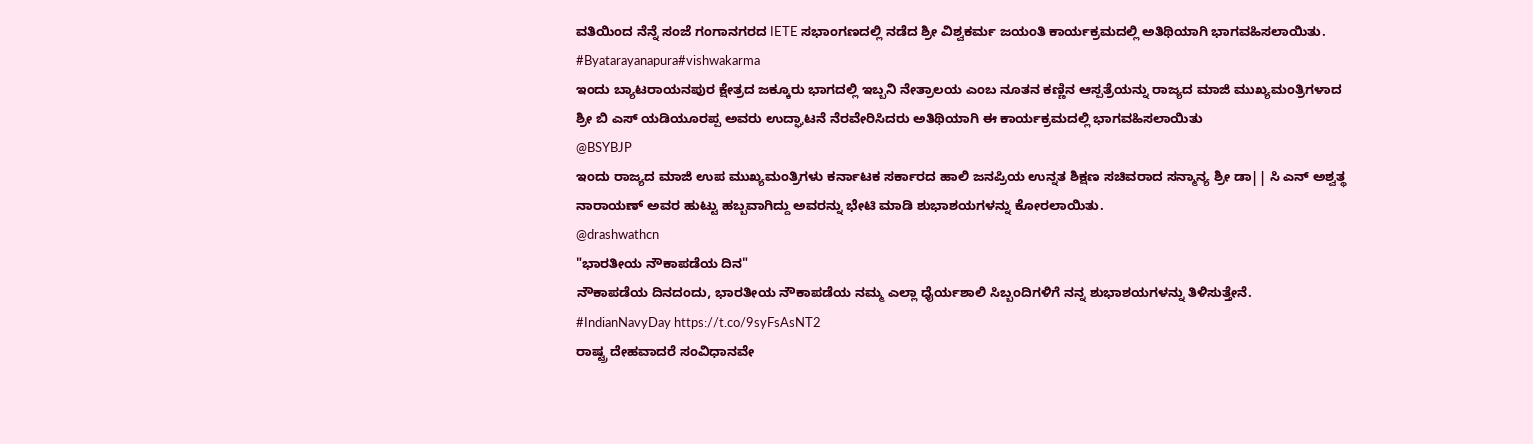ವತಿಯಿಂದ ನೆನ್ನೆ ಸಂಜೆ ಗಂಗಾನಗರದ IETE ಸಭಾಂಗಣದಲ್ಲಿ ನಡೆದ ಶ್ರೀ ವಿಶ್ವಕರ್ಮ ಜಯಂತಿ ಕಾರ್ಯಕ್ರಮದಲ್ಲಿ ಅತಿಥಿಯಾಗಿ ಭಾಗವಹಿಸಲಾಯಿತು.
#Byatarayanapura#vishwakarma
ಇಂದು ಬ್ಯಾಟರಾಯನಪುರ ಕ್ಷೇತ್ರದ ಜಕ್ಕೂರು ಭಾಗದಲ್ಲಿ ಇಬ್ಬನಿ ನೇತ್ರಾಲಯ ಎಂಬ ನೂತನ ಕಣ್ಣಿನ ಆಸ್ಪತ್ರೆಯನ್ನು ರಾಜ್ಯದ ಮಾಜಿ ಮುಖ್ಯಮಂತ್ರಿಗಳಾದ ಶ್ರೀ ಬಿ ಎಸ್ ಯಡಿಯೂರಪ್ಪ ಅವರು ಉದ್ಘಾಟನೆ ನೆರವೇರಿಸಿದರು ಅತಿಥಿಯಾಗಿ ಈ ಕಾರ್ಯಕ್ರಮದಲ್ಲಿ ಭಾಗವಹಿಸಲಾಯಿತು
@BSYBJP
ಇಂದು ರಾಜ್ಯದ ಮಾಜಿ ಉಪ ಮುಖ್ಯಮಂತ್ರಿಗಳು ಕರ್ನಾಟಕ ಸರ್ಕಾರದ ಹಾಲಿ ಜನಪ್ರಿಯ ಉನ್ನತ ಶಿಕ್ಷಣ ಸಚಿವರಾದ ಸನ್ಮಾನ್ಯ ಶ್ರೀ ಡಾ|| ಸಿ ಎನ್ ಅಶ್ವತ್ಥ ನಾರಾಯಣ್ ಅವರ ಹುಟ್ಟು ಹಬ್ಬವಾಗಿದ್ದು ಅವರನ್ನು ಭೇಟಿ ಮಾಡಿ ಶುಭಾಶಯಗಳನ್ನು ಕೋರಲಾಯಿತು.
@drashwathcn
"ಭಾರತೀಯ ನೌಕಾಪಡೆಯ ದಿನ"
ನೌಕಾಪಡೆಯ ದಿನದಂದು, ಭಾರತೀಯ ನೌಕಾಪಡೆಯ ನಮ್ಮ ಎಲ್ಲಾ ಧೈರ್ಯಶಾಲಿ ಸಿಬ್ಬಂದಿಗಳಿಗೆ ನನ್ನ ಶುಭಾಶಯಗಳನ್ನು ತಿಳಿಸುತ್ತೇನೆ.
#IndianNavyDay https://t.co/9syFsAsNT2
ರಾಷ್ಟ್ರ ದೇಹವಾದರೆ ಸಂವಿಧಾನವೇ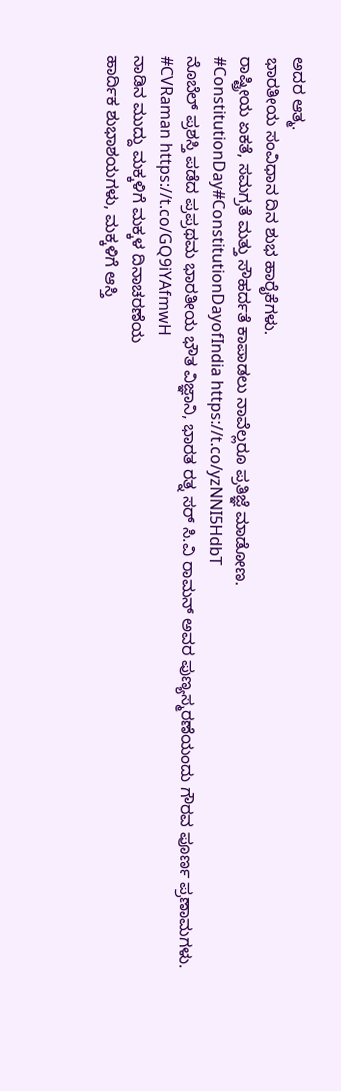ಅದರ ಆತ್ಮ.
ಭಾರತೀಯ ಸಂವಿಧಾನ ದಿನ ಶುಭ ಹಾರೈಕೆಗಳು.
ರಾಷ್ಟ್ರೀಯ ಏಕತೆ, ಸಮಗ್ರತೆ ಮತ್ತು ಸೌಹರ್ದತೆ ಕಾಪಾಡಲು ನಾವೆಲ್ಲರೂ ಪ್ರತಿಜ್ಞೆ ಮಾಡೋಣ.
#ConstitutionDay#ConstitutionDayofIndia https://t.co/yzNNI5HdbT
ನೊಬೆಲ್ ಪ್ರಶಸ್ತಿ ಪಡೆದ ಪ್ರಪ್ರಥಮ ಭಾರತೀಯ ಭೌತ ವಿಜ್ಞಾನಿ, ಭಾರತ ರತ್ನ ಸರ್ ಸಿ.ವಿ ರಾಮನ್ ಅವರ ಪುಣ್ಯಸ್ಮರಣೆಯಂದು ಗೌರವ ಪೂರ್ಣ ಪ್ರಣಾಮಗಳು.
#CVRaman https://t.co/GQ9iYAfmwH
ನಾಡಿನ ಮುದ್ದು ಮಕ್ಕಳಿಗೆ ಮಕ್ಕಳ ದಿನಾಚರಣೆಯ
ಹಾರ್ದಿಕ ಶುಭಾಶಯಗಳು, ಮಕ್ಕಳಿಗೆ ಆಸ್ತಿ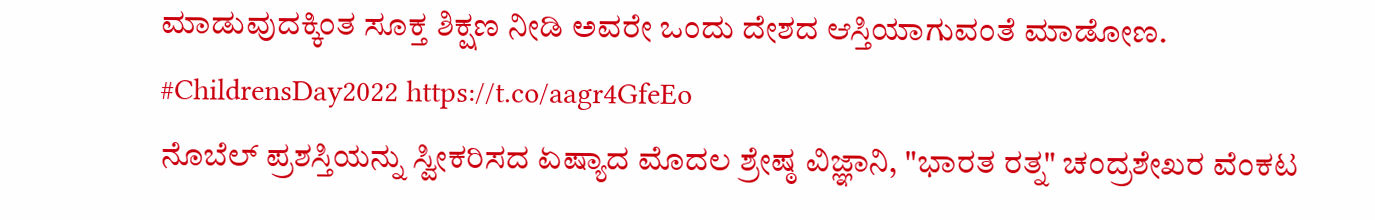ಮಾಡುವುದಕ್ಕಿಂತ ಸೂಕ್ತ ಶಿಕ್ಷಣ ನೀಡಿ ಅವರೇ ಒಂದು ದೇಶದ ಆಸ್ತಿಯಾಗುವಂತೆ ಮಾಡೋಣ.
#ChildrensDay2022 https://t.co/aagr4GfeEo
ನೊಬೆಲ್ ಪ್ರಶಸ್ತಿಯನ್ನು ಸ್ವೀಕರಿಸದ ಏಷ್ಯಾದ ಮೊದಲ ಶ್ರೇಷ್ಠ ವಿಜ್ಞಾನಿ, "ಭಾರತ ರತ್ನ" ಚಂದ್ರಶೇಖರ ವೆಂಕಟ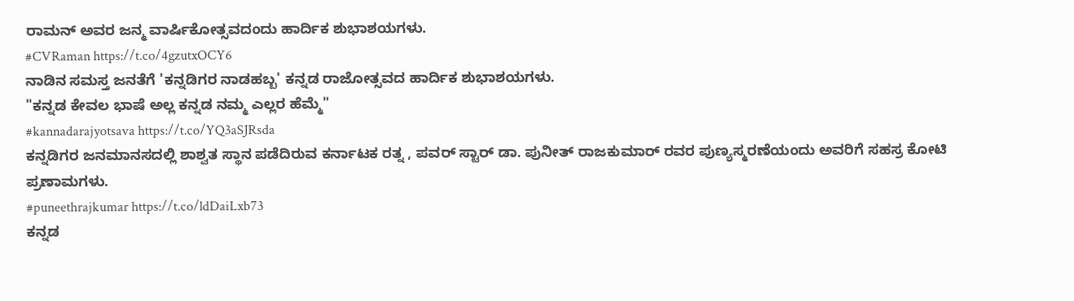ರಾಮನ್ ಅವರ ಜನ್ಮ ವಾರ್ಷಿಕೋತ್ಸವದಂದು ಹಾರ್ದಿಕ ಶುಭಾಶಯಗಳು.
#CVRaman https://t.co/4gzutxOCY6
ನಾಡಿನ ಸಮಸ್ತ ಜನತೆಗೆ 'ಕನ್ನಡಿಗರ ನಾಡಹಬ್ಬ' ಕನ್ನಡ ರಾಜೋತ್ಸವದ ಹಾರ್ದಿಕ ಶುಭಾಶಯಗಳು.
"ಕನ್ನಡ ಕೇವಲ ಭಾಷೆ ಅಲ್ಲ ಕನ್ನಡ ನಮ್ಮ ಎಲ್ಲರ ಹೆಮ್ಮೆ"
#kannadarajyotsava https://t.co/YQ3aSJRsda
ಕನ್ನಡಿಗರ ಜನಮಾನಸದಲ್ಲಿ ಶಾಶ್ವತ ಸ್ಥಾನ ಪಡೆದಿರುವ ಕರ್ನಾಟಕ ರತ್ನ , ಪವರ್ ಸ್ಟಾರ್ ಡಾ. ಪುನೀತ್ ರಾಜಕುಮಾರ್ ರವರ ಪುಣ್ಯಸ್ಮರಣೆಯಂದು ಅವರಿಗೆ ಸಹಸ್ರ ಕೋಟಿ ಪ್ರಣಾಮಗಳು.
#puneethrajkumar https://t.co/ldDaiLxb73
ಕನ್ನಡ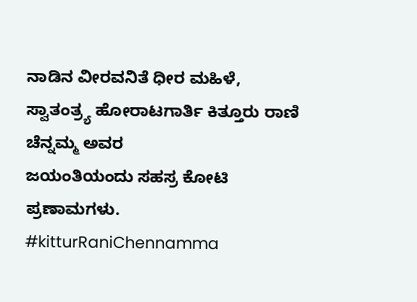ನಾಡಿನ ವೀರವನಿತೆ ಧೀರ ಮಹಿಳೆ, ಸ್ವಾತಂತ್ರ್ಯ ಹೋರಾಟಗಾರ್ತಿ ಕಿತ್ತೂರು ರಾಣಿ ಚೆನ್ನಮ್ಮ ಅವರ
ಜಯಂತಿಯಂದು ಸಹಸ್ರ ಕೋಟಿ ಪ್ರಣಾಮಗಳು.
#kitturRaniChennamma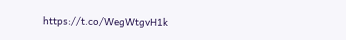https://t.co/WegWtgvH1k